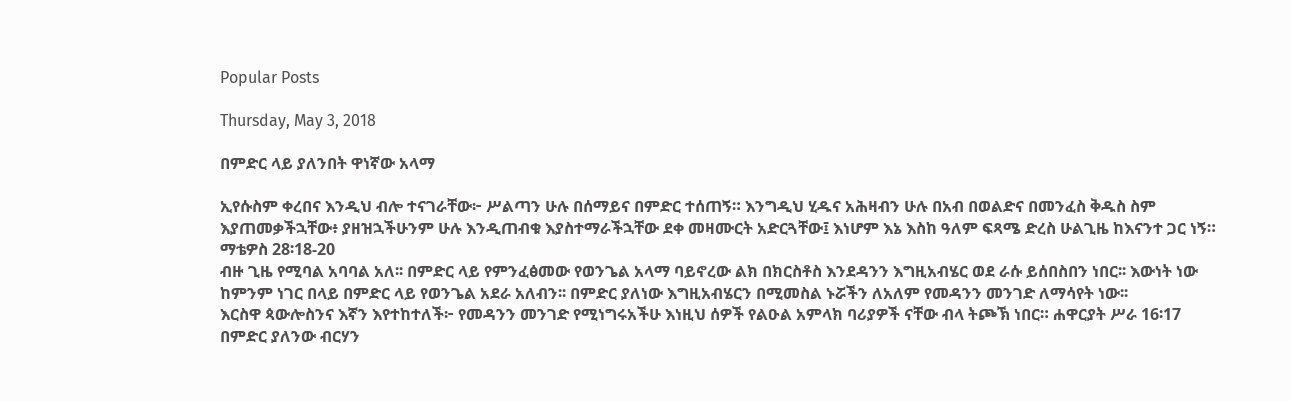Popular Posts

Thursday, May 3, 2018

በምድር ላይ ያለንበት ዋነኛው አላማ

ኢየሱስም ቀረበና እንዲህ ብሎ ተናገራቸው፦ ሥልጣን ሁሉ በሰማይና በምድር ተሰጠኝ። እንግዲህ ሂዱና አሕዛብን ሁሉ በአብ በወልድና በመንፈስ ቅዱስ ስም እያጠመቃችኋቸው፥ ያዘዝኋችሁንም ሁሉ እንዲጠብቁ እያስተማራችኋቸው ደቀ መዛሙርት አድርጓቸው፤ እነሆም እኔ እስከ ዓለም ፍጻሜ ድረስ ሁልጊዜ ከእናንተ ጋር ነኝ። ማቴዎስ 28፡18-20
ብዙ ጊዜ የሚባል አባባል አለ፡፡ በምድር ላይ የምንፈፅመው የወንጌል አላማ ባይኖረው ልክ በክርስቶስ እንደዳንን እግዚአብሄር ወደ ራሱ ይሰበስበን ነበር፡፡ እውነት ነው ከምንም ነገር በላይ በምድር ላይ የወንጌል አደራ አለብን፡፡ በምድር ያለነው እግዚአብሄርን በሚመስል ኑሯችን ለአለም የመዳንን መንገድ ለማሳየት ነው፡፡
እርስዋ ጳውሎስንና እኛን እየተከተለች፦ የመዳንን መንገድ የሚነግሩአችሁ እነዚህ ሰዎች የልዑል አምላክ ባሪያዎች ናቸው ብላ ትጮኽ ነበር። ሐዋርያት ሥራ 16፡17
በምድር ያለንው ብርሃን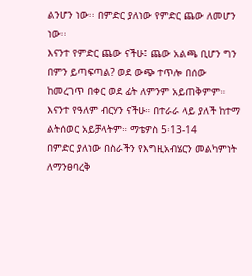ልንሆን ነው፡፡ በምድር ያለነው የምድር ጨው ለመሆን ነው፡፡
እናንተ የምድር ጨው ናችሁ፤ ጨው አልጫ ቢሆን ግን በምን ይጣፍጣል? ወደ ውጭ ተጥሎ በሰው ከመረገጥ በቀር ወደ ፊት ለምንም አይጠቅምም። እናንተ የዓለም ብርሃን ናችሁ። በተራራ ላይ ያለች ከተማ ልትሰወር አይቻላትም። ማቴዎስ 5፡13-14
በምድር ያለነው በስራችን የእግዚአብሄርን መልካምነት ለማንፀባረቅ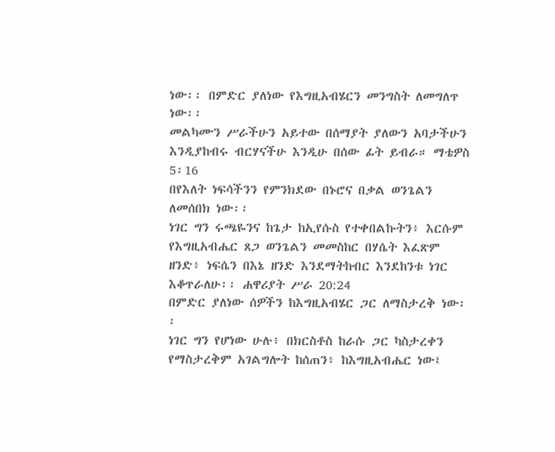ነው፡፡ በምድር ያለነው የእግዚአብሄርን መንግስት ለመግለጥ ነው፡፡
መልካሙን ሥራችሁን አይተው በሰማያት ያለውን አባታችሁን እንዲያከብሩ ብርሃናችሁ እንዲሁ በሰው ፊት ይብራ። ማቴዎስ 5፡16
በየእለት ነፍሳችንን የምንክደው በኑሮና በቃል ወንጌልን ለመሰበክ ነው፡፡
ነገር ግን ሩጫዬንና ከጌታ ከኢየሱስ የተቀበልኩትን፥ እርሱም የእግዚአብሔር ጸጋ ወንጌልን መመስከር በሃሴት እፈጽም ዘንድ፥ ነፍሴን በእኔ ዘንድ እንደማትከብር እንደከንቱ ነገር እቆጥራለሁ፡፡ ሐዋሪያት ሥራ 20:24
በምድር ያለነው ሰዎችን ከእግዚአብሄር ጋር ለማስታረቅ ነው፡፡
ነገር ግን የሆነው ሁሉ፥ በክርስቶስ ከራሱ ጋር ካስታረቀን የማስታረቅም አገልግሎት ከሰጠን፥ ከእግዚአብሔር ነው፤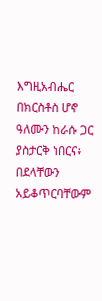እግዚአብሔር በክርስቶስ ሆኖ ዓለሙን ከራሱ ጋር ያስታርቅ ነበርና፥ በደላቸውን አይቆጥርባቸውም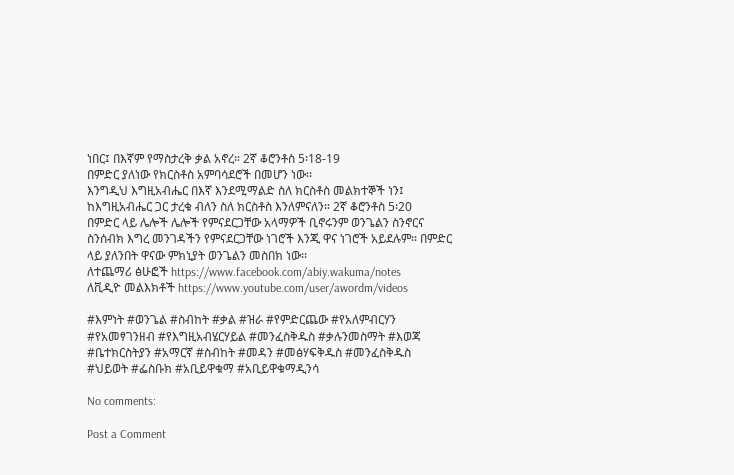ነበር፤ በእኛም የማስታረቅ ቃል አኖረ። 2ኛ ቆሮንቶስ 5፡18-19
በምድር ያለነው የክርስቶስ አምባሳደሮች በመሆን ነው፡፡
እንግዲህ እግዚአብሔር በእኛ እንደሚማልድ ስለ ክርስቶስ መልክተኞች ነን፤ ከእግዚአብሔር ጋር ታረቁ ብለን ስለ ክርስቶስ እንለምናለን። 2ኛ ቆሮንቶስ 5፡20
በምድር ላይ ሌሎች ሌሎች የምናደርጋቸው አላማዎች ቢኖሩንም ወንጌልን ስንኖርና ስንሰብክ እግረ መንገዳችን የምናደርጋቸው ነገሮች እንጂ ዋና ነገሮች አይደሉም፡፡ በምድር ላይ ያለንበት ዋናው ምክኒያት ወንጌልን መስበክ ነው፡፡
ለተጨማሪ ፅሁፎች https://www.facebook.com/abiy.wakuma/notes
ለቪዲዮ መልእክቶች https://www.youtube.com/user/awordm/videos

#እምነት #ወንጌል #ስብከት #ቃል #ዝራ #የምድርጨው #የአለምብርሃን #የአመፃገንዘብ #የእግዚአብሄርሃይል #መንፈስቅዱስ #ቃሉንመስማት #እወጃ #ቤተክርስትያን #አማርኛ #ስብከት #መዳን #መፅሃፍቅዱስ #መንፈስቅዱስ #ህይወት #ፌስቡክ #አቢይዋቁማ #አቢይዋቁማዲንሳ

No comments:

Post a Comment